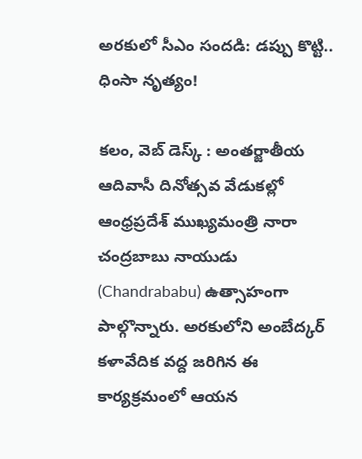అరకులో సీఎం సందడి: డప్పు కొట్టి.. ధింసా నృత్యం!

కలం, వెబ్ డెస్క్ : అంతర్జాతీయ ఆదివాసీ దినోత్సవ వేడుకల్లో ఆంధ్రప్రదేశ్ ముఖ్యమంత్రి నారా చంద్రబాబు నాయుడు (Chandrababu) ఉత్సాహంగా పాల్గొన్నారు. అరకులోని అంబేద్కర్ కళావేదిక వద్ద జరిగిన ఈ కార్యక్రమంలో ఆయన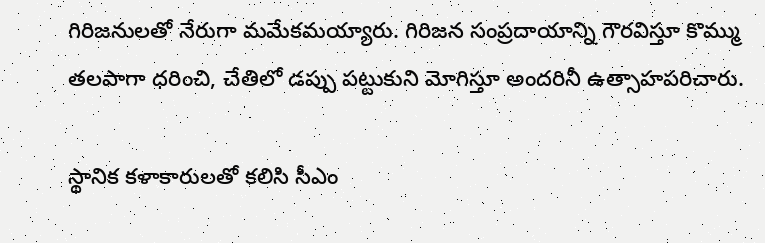గిరిజనులతో నేరుగా మమేకమయ్యారు. గిరిజన సంప్రదాయాన్ని గౌరవిస్తూ కొమ్ము తలపాగా ధరించి, చేతిలో డప్పు పట్టుకుని మోగిస్తూ అందరినీ ఉత్సాహపరిచారు.

స్థానిక కళాకారులతో కలిసి సీఎం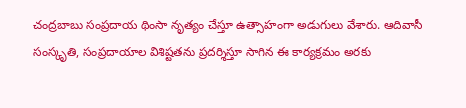చంద్రబాబు సంప్రదాయ థింసా నృత్యం చేస్తూ ఉత్సాహంగా అడుగులు వేశారు. ఆదివాసీ సంస్కృతి, సంప్రదాయాల విశిష్టతను ప్రదర్శిస్తూ సాగిన ఈ కార్యక్రమం అరకు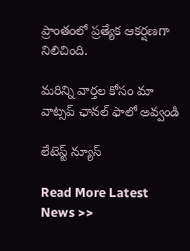ప్రాంతంలో ప్రత్యేక ఆకర్షణగా నిలిచింది.

మ‌రిన్ని వార్త‌ల కోసం మా వాట్స‌ప్ ఛాన‌ల్ ఫాలో అవ్వండి

లేటెస్ట్ న్యూస్‌

Read More Latest News >>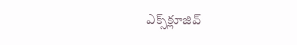ఎక్స్‌క్లూజివ్‌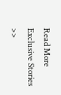Read More Exclusive Stories >>